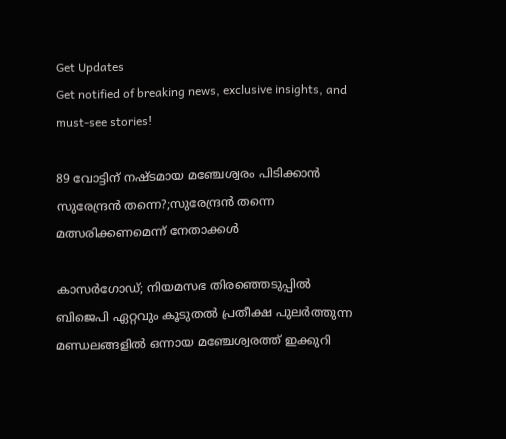Get Updates
Get notified of breaking news, exclusive insights, and must-see stories!

89 വോട്ടിന് നഷ്ടമായ മഞ്ചേശ്വരം പിടിക്കാൻ സുരേന്ദ്രൻ തന്നെ?;സുരേന്ദ്രൻ തന്നെ മത്സരിക്കണമെന്ന് നേതാക്കൾ

കാസർഗോഡ്; നിയമസഭ തിരഞ്ഞെടുപ്പിൽ ബിജെപി ഏറ്റവും കൂടുതൽ പ്രതീക്ഷ പുലർത്തുന്ന മണ്ഡലങ്ങളിൽ ഒന്നായ മഞ്ചേശ്വരത്ത് ഇക്കുറി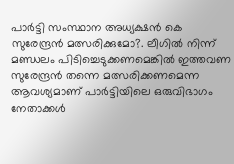പാർട്ടി സംസ്ഥാന അധ്യക്ഷൻ കെ സുരേന്ദ്രൻ മത്സരിക്കുമോ?. ലീഗിൽ നിന്ന് മണ്ഡലം പിടിച്ചെടുക്കണമെങ്കിൽ ഇത്തവണ സുരേന്ദ്രൻ തന്നെ മത്സരിക്കണമെന്ന ആവശ്യമാണ് പാർട്ടിയിലെ ഒരുവിഭാഗം നേതാക്കൾ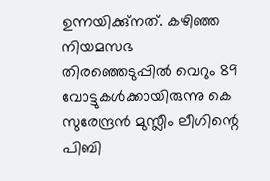ഉന്നയിക്കു്നത്. കഴിഞ്ഞ നിയമസഭ തിരഞ്ഞെടുപ്പിൽ വെറും 89 വോട്ടുകൾക്കായിരുന്നു കെ സുരേന്ദ്രൻ മുസ്ലീം ലീഗിന്റെ പിബി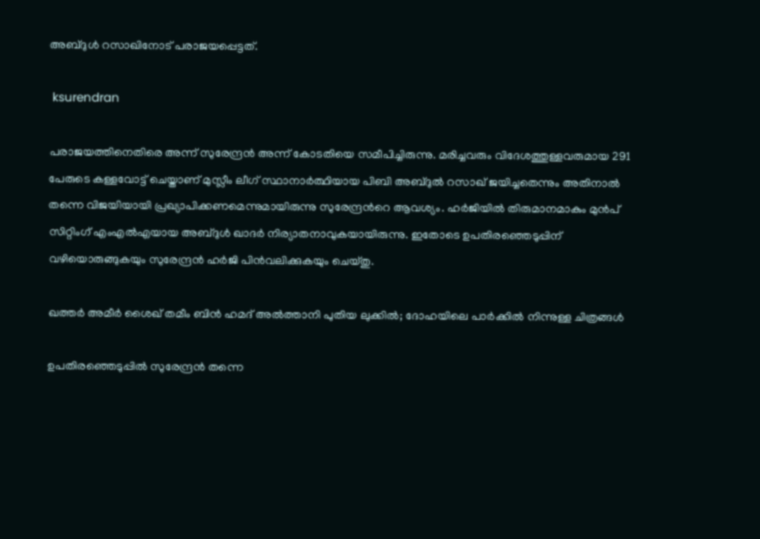അബ്ദുൾ റസാഖിനോട് പരാജയപ്പെട്ടത്.

 ksurendran

പരാജയത്തിനെതിരെ അന്ന് സുരേന്ദ്രൻ അന്ന് കോടതിയെ സമീപിച്ചിരുന്നു. മരിച്ചവരും വിദേശത്തുള്ളവരുമായ 291 പേരുടെ കള്ളവോട്ട് ചെയ്താണ് മുസ്ലീം ലീഗ് സ്ഥാനാർത്ഥിയായ പിബി അബ്ദുൽ റസാഖ് ജയിച്ചതെന്നും അതിനാൽ തന്നെ വിജയിയായി പ്രഖ്യാപിക്കണമെന്നുമായിരുന്നു സുരേന്ദ്രൻറെ ആവശ്യം. ഹർജിയിൽ തിരുമാനമാകും മുൻപ് സിറ്റിംഗ് എംഎൽഎയായ അബ്ദുൾ ഖാദർ നിര്യാതനാവുകയായിരുന്നു. ഇതോടെ ഉപതിരഞ്ഞെടുപ്പിന് വഴിയൊരുങ്ങുകയും സുരേന്ദ്രൻ ഹർജി പിൻവലിക്കുകയും ചെയ്തു.

ഖത്തര്‍ അമീര്‍ ശൈഖ് തമീം ബിന്‍ ഹമദ് അല്‍ത്താനി പുതിയ ലുക്കില്‍; ദോഹയിലെ പാര്‍ക്കില്‍ നിന്നുള്ള ചിത്രങ്ങള്‍

ഉപതിരഞ്ഞെടുപ്പിൽ സുരേന്ദ്രൻ തന്നെ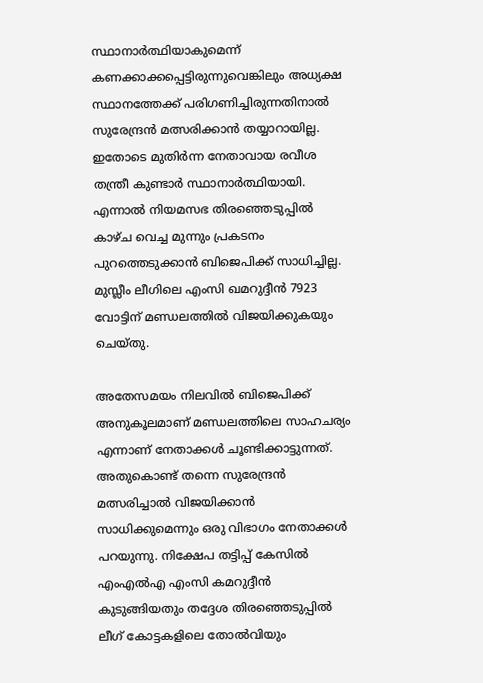സ്ഥാനാർത്ഥിയാകുമെന്ന് കണക്കാക്കപ്പെട്ടിരുന്നുവെങ്കിലും അധ്യക്ഷ സ്ഥാനത്തേക്ക് പരിഗണിച്ചിരുന്നതിനാൽ സുരേന്ദ്രൻ മത്സരിക്കാൻ തയ്യാറായില്ല. ഇതോടെ മുതിർന്ന നേതാവായ രവീശ തന്ത്രീ കുണ്ടാർ സ്ഥാനാർത്ഥിയായി. എന്നാൽ നിയമസഭ തിരഞ്ഞെടുപ്പിൽ കാഴ്ച വെച്ച മുന്നും പ്രകടനം പുറത്തെടുക്കാൻ ബിജെപിക്ക് സാധിച്ചില്ല. മുസ്ലീം ലീഗിലെ എംസി ഖമറുദ്ദീൻ 7923 വോട്ടിന് മണ്ഡലത്തിൽ വിജയിക്കുകയും ചെയ്തു.

അതേസമയം നിലവിൽ ബിജെപിക്ക് അനുകൂലമാണ് മണ്ഡലത്തിലെ സാഹചര്യം എന്നാണ് നേതാക്കൾ ചൂണ്ടിക്കാട്ടുന്നത്. അതുകൊണ്ട് തന്നെ സുരേന്ദ്രൻ മത്സരിച്ചാൽ വിജയിക്കാൻ സാധിക്കുമെന്നും ഒരു വിഭാഗം നേതാക്കൾ പറയുന്നു. നിക്ഷേപ തട്ടിപ്പ് കേസിൽ എംഎൽഎ എംസി കമറുദ്ദീൻ കുടുങ്ങിയതും തദ്ദേശ തിരഞ്ഞെടുപ്പിൽ ലീഗ് കോട്ടകളിലെ തോൽവിയും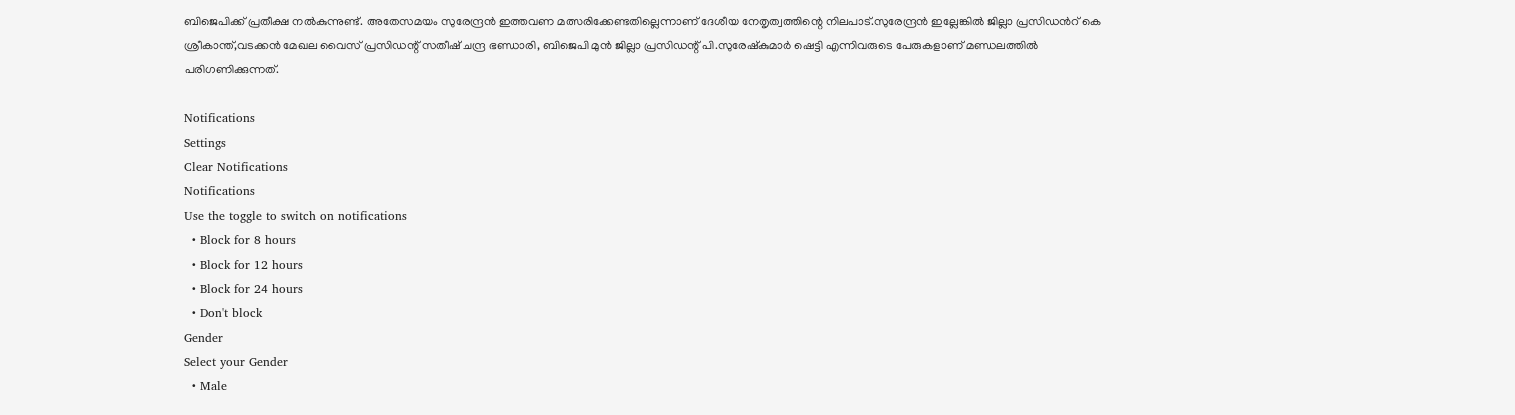ബിജെപിക്ക് പ്രതീക്ഷ നൽകുന്നുണ്ട്. അതേസമയം സുരേന്ദ്രൻ ഇത്തവണ മത്സരിക്കേണ്ടതില്ലെന്നാണ് ദേശീയ നേതൃത്വത്തിന്റെ നിലപാട്.സുരേന്ദ്രൻ ഇല്ലേങ്കിൽ ജില്ലാ പ്രസിഡന്‍റ് കെ ശ്രീകാന്ത്,വടക്കൻ മേഖല വൈസ് പ്രസിഡന്റ് സതീഷ് ചന്ദ്ര ഭണ്ഡാരി, ബിജെപി മുൻ ജില്ലാ പ്രസിഡന്റ് പി.സുരേഷ്കുമാർ ഷെട്ടി എന്നിവരുടെ പേരുകളാണ് മണ്ഡലത്തിൽ പരിഗണിക്കുന്നത്.

Notifications
Settings
Clear Notifications
Notifications
Use the toggle to switch on notifications
  • Block for 8 hours
  • Block for 12 hours
  • Block for 24 hours
  • Don't block
Gender
Select your Gender
  • Male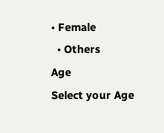• Female
  • Others
Age
Select your Age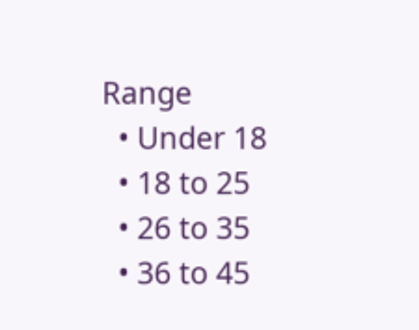Range
  • Under 18
  • 18 to 25
  • 26 to 35
  • 36 to 45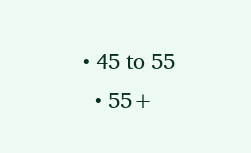• 45 to 55
  • 55+